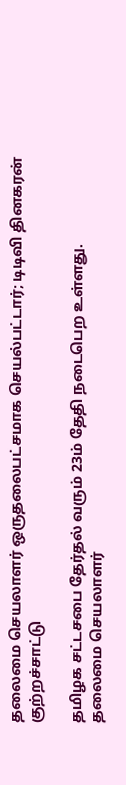தலைமை செயலாளர் ஒருதலைபட்சமாக செயல்பட்டார்; டிடிவி தினகரன் குற்றச்சாட்டு

தமிழக சட்டசபை தேர்தல் வரும் 23ம் தேதி நடைபெற உள்ளது.
தலைமை செயலாளர்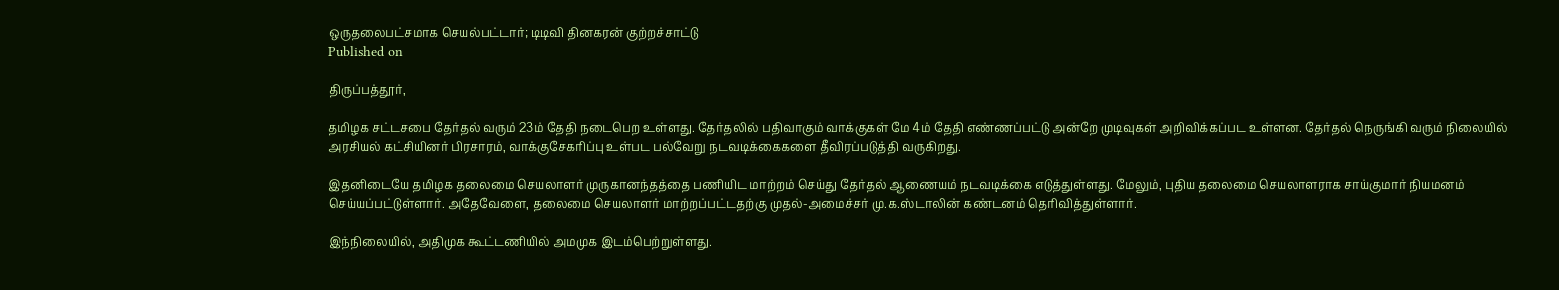ஒருதலைபட்சமாக செயல்பட்டார்; டிடிவி தினகரன் குற்றச்சாட்டு
Published on

திருப்பத்தூர்,

தமிழக சட்டசபை தேர்தல் வரும் 23ம் தேதி நடைபெற உள்ளது. தேர்தலில் பதிவாகும் வாக்குகள் மே 4ம் தேதி எண்ணப்பட்டு அன்றே முடிவுகள் அறிவிக்கப்பட உள்ளன. தேர்தல் நெருங்கி வரும் நிலையில் அரசியல் கட்சியினர் பிரசாரம், வாக்குசேகரிப்பு உள்பட பல்வேறு நடவடிக்கைகளை தீவிரப்படுத்தி வருகிறது.

இதனிடையே தமிழக தலைமை செயலாளர் முருகானந்தத்தை பணியிட மாற்றம் செய்து தேர்தல் ஆணையம் நடவடிக்கை எடுத்துள்ளது. மேலும், புதிய தலைமை செயலாளராக சாய்குமார் நியமனம் செய்யப்பட்டுள்ளார். அதேவேளை, தலைமை செயலாளர் மாற்றப்பட்டதற்கு முதல்-அமைச்சர் மு.க.ஸ்டாலின் கண்டனம் தெரிவித்துள்ளார்.

இந்நிலையில், அதிமுக கூட்டணியில் அமமுக இடம்பெற்றுள்ளது.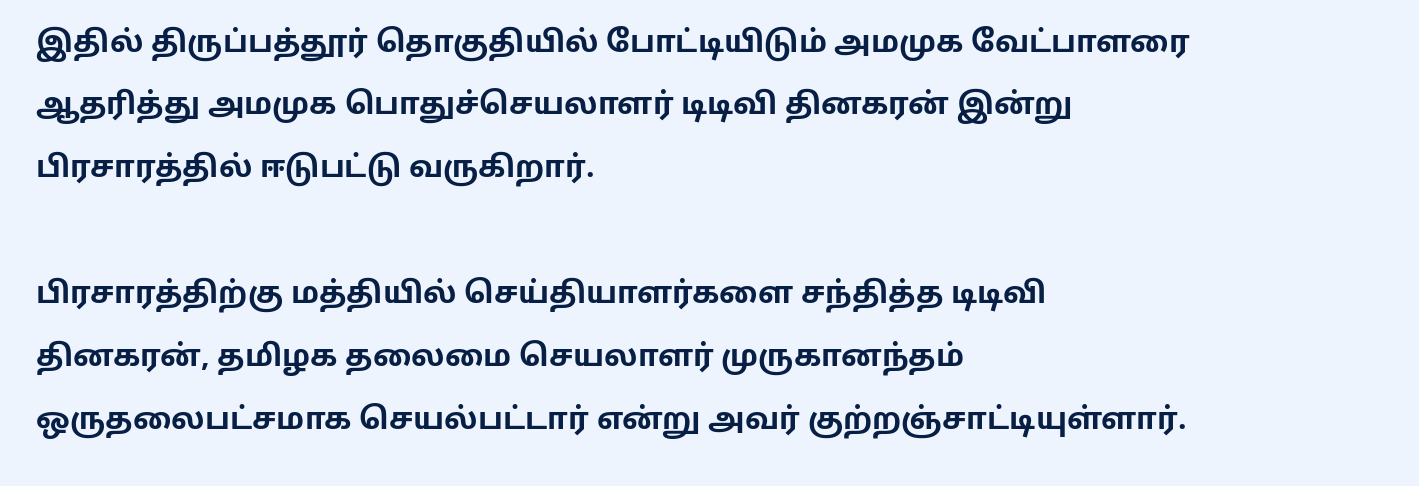இதில் திருப்பத்தூர் தொகுதியில் போட்டியிடும் அமமுக வேட்பாளரை ஆதரித்து அமமுக பொதுச்செயலாளர் டிடிவி தினகரன் இன்று பிரசாரத்தில் ஈடுபட்டு வருகிறார்.

பிரசாரத்திற்கு மத்தியில் செய்தியாளர்களை சந்தித்த டிடிவி தினகரன், தமிழக தலைமை செயலாளர் முருகானந்தம் ஒருதலைபட்சமாக செயல்பட்டார் என்று அவர் குற்றஞ்சாட்டியுள்ளார்.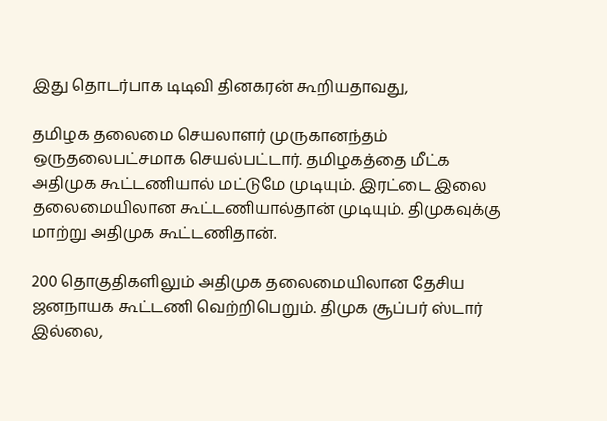இது தொடர்பாக டிடிவி தினகரன் கூறியதாவது,

தமிழக தலைமை செயலாளர் முருகானந்தம் ஒருதலைபட்சமாக செயல்பட்டார். தமிழகத்தை மீட்க அதிமுக கூட்டணியால் மட்டுமே முடியும். இரட்டை இலை தலைமையிலான கூட்டணியால்தான் முடியும். திமுகவுக்கு மாற்று அதிமுக கூட்டணிதான்.

200 தொகுதிகளிலும் அதிமுக தலைமையிலான தேசிய ஜனநாயக கூட்டணி வெற்றிபெறும். திமுக சூப்பர் ஸ்டார் இல்லை,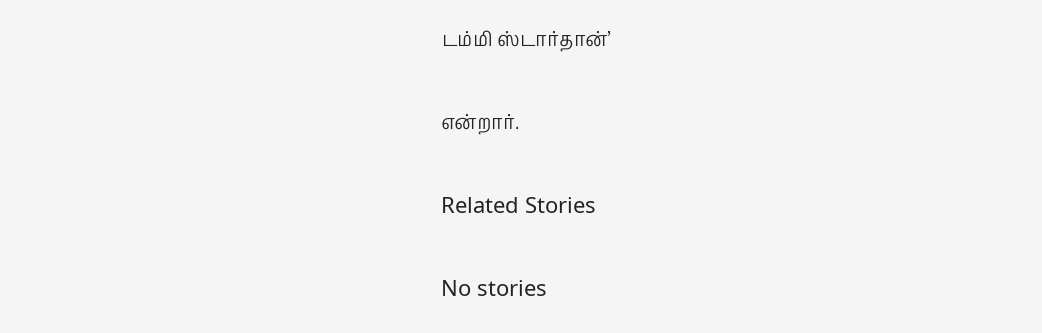டம்மி ஸ்டார்தான்’

என்றார்.

Related Stories

No stories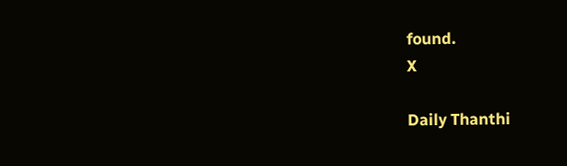found.
X

Daily Thanthi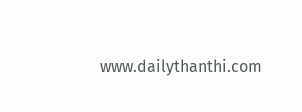www.dailythanthi.com